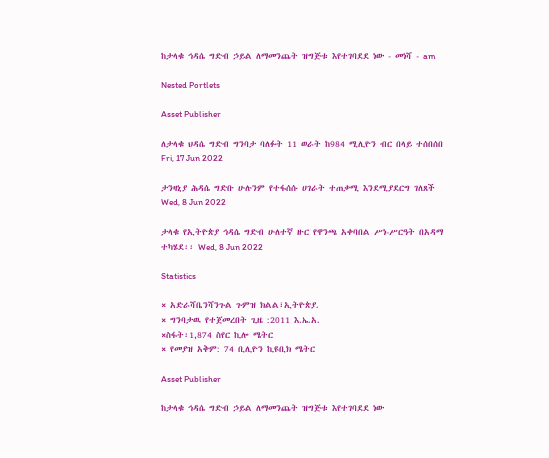ከታላቁ ኅዳሴ ግድብ ኃይል ለማመንጨት ዝግጅቱ እየተገባደደ ነው - መነሻ - am

Nested Portlets

Asset Publisher

ለታላቁ ህዳሴ ግድብ ግንባታ ባለፉት 11 ወራት ከ984 ሚሊዮን ብር በላይ ተሰበሰበ Fri, 17 Jun 2022

ታንዛኒያ ሕዳሴ ግድቡ ሁሉንም የተፋሰሱ ሀገራት ተጠቃሚ እንደሚያደርግ ገለጸች Wed, 8 Jun 2022

ታላቁ የኢትዮጵያ ኅዳሴ ግድብ ሁለተኛ ዙር የዋንጫ አቀባበል ሥነ-ሥርዓት በአዳማ ተካሄደ፡፡ Wed, 8 Jun 2022

Statistics

× አድራሻቤንሻንጉል ጉምዝ ክልል፣ኢትዮጵያ.
× ግንባታዉ የተጀመረበት ጊዜ :2011 እ.ኤ.አ.
×ስፋት፡1,874 ስየር ኪሎ ሜትር
× የመያዝ አቅም: 74 ቢሊዮን ኪዩቢክ ሜትር

Asset Publisher

ከታላቁ ኅዳሴ ግድብ ኃይል ለማመንጨት ዝግጅቱ እየተገባደደ ነው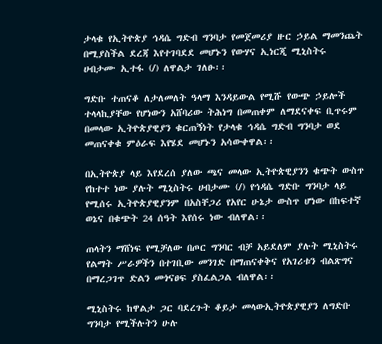ታላቁ የኢትዮጵያ ኅዳሴ ግድብ ግንባታ የመጀመሪያ ዙር ኃይል ማመንጨት በሚያስችል ደረጃ እየተገባደደ መሆኑን የውሃና ኢነርጂ ሚኒስትሩ ሀብታሙ ኢተፋ (/) ለዋልታ ገለፁ፡፡

ግድቡ ተጠናቆ ለታለመለት ዓላማ እንዳይውል የሚሹ የውጭ ኃይሎች ተላላኪያቸው የሆነውን አሸባሪው ትሕነግ በመጠቀም ለማደናቀፍ ቢጥሩም በመላው ኢትዮጵያዊያን ቁርጠኝነት የታላቁ ኅዳሴ ግድብ ግንባታ ወደ መጠናቀቁ ምዕራፍ እየሄደ መሆኑን አሳውቀዋል፡፡

በኢትዮጵያ ላይ እየደረሰ ያለው ጫና መላው ኢትዮጵዊያንን ቁጭት ውስጥ የከተተ ነው ያሉት ሚኒስትሩ ሀብታሙ (/) የኅዳሴ ግድቡ ግንባታ ላይ የሚሰሩ ኢትዮጵያዊያንም በአስቸጋሪ የአየር ሁኔታ ውስጥ ሆነው በከፍተኛ ወኔና በቁጭት 24 ሰዓት እየሰሩ ነው ብለዋል፡፡

ጠላትን ማሸነፍ የሚቻለው በጦር ግንባር ብቻ አይደለም ያሉት ሚኒስትሩ የልማት ሥራዎችን በተገቢው መንገድ በማጠናቀቅና የአገሪቱን ብልጽግና በማረጋገጥ ድልን መጎናፀፍ ያስፈልጋል ብለዋል፡፡

ሚኒስትሩ ከዋልታ ጋር ባደረጉት ቆይታ መላውኢትዮጵያዊያን ለግድቡ ግንባታ የሚችሉትን ሁሉ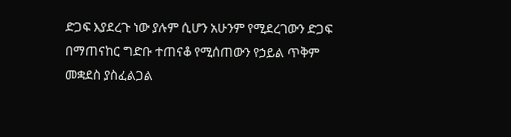ድጋፍ እያደረጉ ነው ያሉም ሲሆን አሁንም የሚደረገውን ድጋፍ በማጠናከር ግድቡ ተጠናቆ የሚሰጠውን የኃይል ጥቅም መቋደስ ያስፈልጋል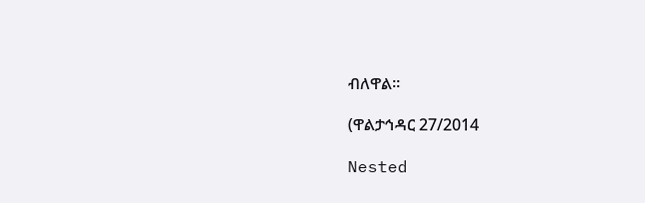ብለዋል፡፡

(ዋልታኅዳር 27/2014

Nested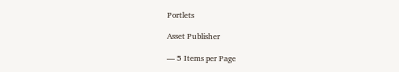Portlets

Asset Publisher

— 5 Items per Page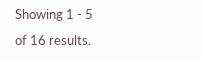Showing 1 - 5 of 16 results.